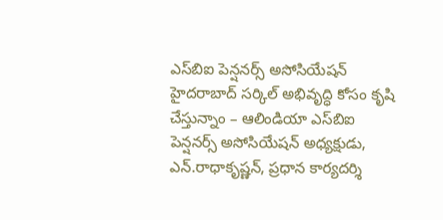ఎస్‌బిఐ పెన్షనర్స్ అసోసియేషన్ హైదరాబాద్ సర్కిల్ అభివృద్ధి కోసం కృషి చేస్తున్నాం – ఆలిండియా ఎస్‌బిఐ పెన్ష‌న‌ర్స్ అసోసియేష‌న్ అధ్య‌క్షుడు, ఎన్‌.రాధాకృష్ణ‌న్‌, ప్ర‌ధాన కార్య‌ద‌ర్శి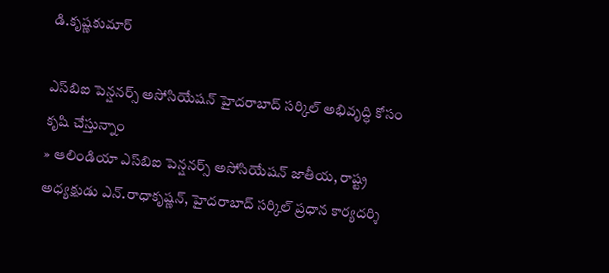డి.కృష్ణ‌కుమార్‌

ఎస్‌బిఐ పెన్షనర్స్ అసోసియేషన్ హైదరాబాద్ సర్కిల్ అభివృద్ధి కోసం కృషి చేస్తున్నాం
» ఆలిండియా ఎస్‌బిఐ పెన్ష‌న‌ర్స్ అసోసియేష‌న్ జాతీయ‌, రాష్ట్ర అధ్య‌క్షుడు ఎన్‌.రాధాకృష్ణ‌న్‌, హైద‌రాబాద్ స‌ర్కిల్ ప్ర‌ధాన కార్య‌ద‌ర్శి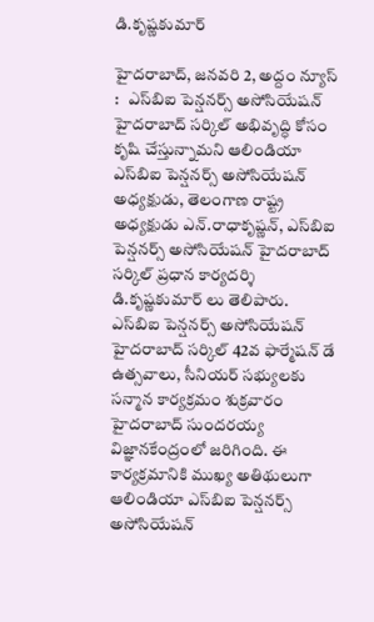డి.కృష్ణ‌కుమార్‌

హైదరాబాద్, జ‌న‌వ‌రి 2, అద్దం న్యూస్ :   ఎస్‌బిఐ పెన్షనర్స్ అసోసియేషన్ హైదరాబాద్ సర్కిల్ అభివృద్ధి కోసం కృషి చేస్తున్నామ‌ని ఆలిండియా ఎస్‌బిఐ పెన్ష‌న‌ర్స్ అసోసియేష‌న్ అధ్య‌క్షుడు, తెలంగాణ రాష్ట్ర అధ్య‌క్షుడు ఎన్‌.రాధాకృష్ణ‌న్‌, ఎస్‌బిఐ పెన్ష‌న‌ర్స్ అసోసియేష‌న్ హైద‌రాబాద్ స‌ర్కిల్ ప్ర‌ధాన కార్య‌ద‌ర్శి డి.కృష్ణ‌కుమార్ లు తెలిపారు. ఎస్‌బిఐ పెన్షనర్స్ అసోసియేషన్ హైదరాబాద్ సర్కిల్ 42వ ఫార్మేషన్ డే ఉత్సవాలు, సీనియర్ సభ్యులకు సన్మాన కార్యక్రమం శుక్ర‌వారం హైద‌రాబాద్ సుంద‌ర‌య్య విజ్ఞాన‌కేంద్రంలో జ‌రిగింది. ఈ కార్య‌క్ర‌మానికి ముఖ్య అతిథులుగా ఆలిండియా ఎస్‌బిఐ పెన్ష‌న‌ర్స్ అసోసియేష‌న్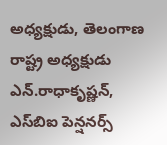అధ్య‌క్షుడు, తెలంగాణ రాష్ట్ర అధ్య‌క్షుడు ఎన్‌.రాధాకృష్ణ‌న్‌, ఎస్‌బిఐ పెన్ష‌న‌ర్స్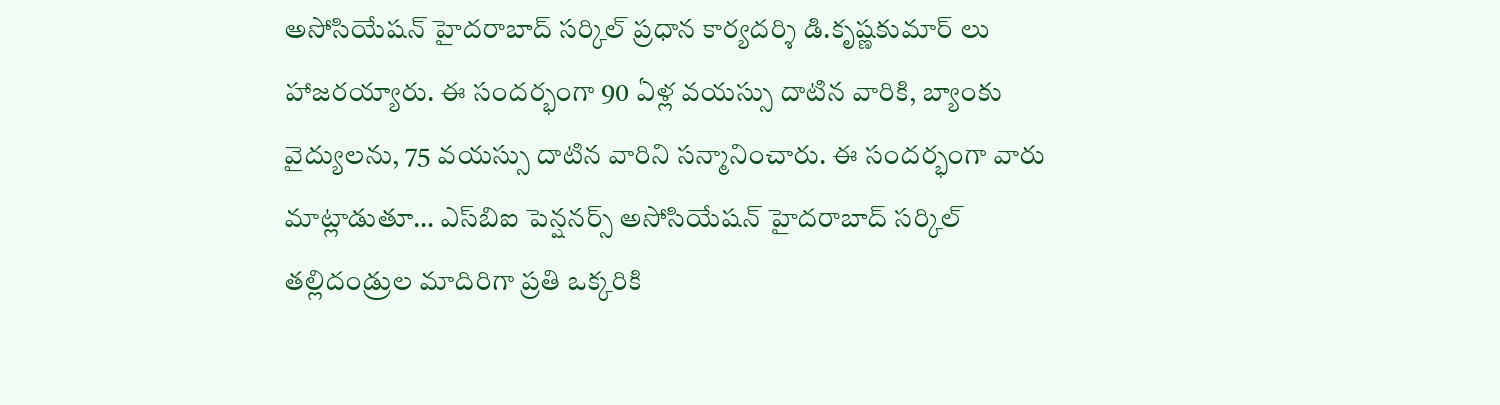అసోసియేష‌న్ హైద‌రాబాద్ స‌ర్కిల్ ప్ర‌ధాన కార్య‌ద‌ర్శి డి.కృష్ణ‌కుమార్ లు హాజ‌ర‌య్యారు. ఈ సంద‌ర్భంగా 90 ఏళ్ల వ‌య‌స్సు దాటిన వారికి, బ్యాంకు వైద్యుల‌ను, 75 వ‌య‌స్సు దాటిన వారిని స‌న్మానించారు. ఈ సంద‌ర్భంగా వారు మాట్లాడుతూ… ఎస్‌బిఐ పెన్షనర్స్ అసోసియేషన్ హైదరాబాద్ సర్కిల్ త‌ల్లిదండ్రుల మాదిరిగా ప్ర‌తి ఒక్క‌రికి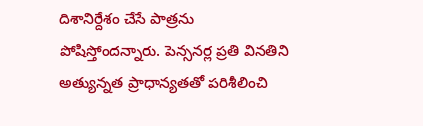దిశానిర్దేశం చేసే పాత్ర‌ను పోషిస్తోంద‌న్నారు. పెన్స‌నర్ల ప్ర‌తి విన‌తిని అత్యున్న‌త ప్రాధాన్య‌త‌తో ప‌రిశీలించి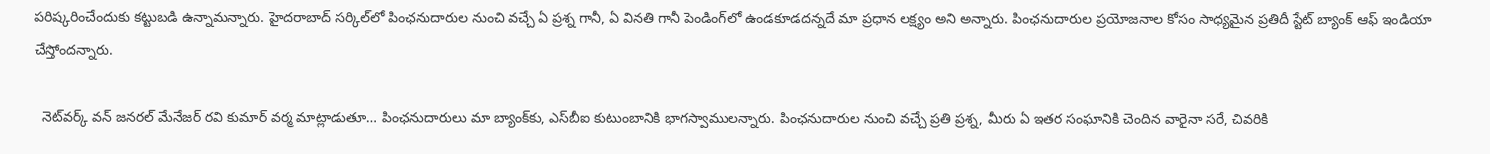ప‌రిష్క‌రించేందుకు క‌ట్టుబ‌డి ఉన్నామ‌న్నారు. హైదరాబాద్ సర్కిల్‌లో పింఛనుదారుల నుంచి వచ్చే ఏ ప్రశ్న గానీ, ఏ వినతి గానీ పెండింగ్‌లో ఉండకూడదన్నదే మా ప్రధాన లక్ష్యం అని అన్నారు. పింఛనుదారుల ప్రయోజనాల కోసం సాధ్యమైన ప్రతిదీ స్టేట్ బ్యాంక్ ఆఫ్ ఇండియా చేస్తోందన్నారు.

  నెట్‌వ‌ర్క్ వ‌న్ జ‌న‌ర‌ల్ మేనేజ‌ర్‌ ర‌వి కుమార్ వ‌ర్మ మాట్లాడుతూ… పింఛనుదారులు మా బ్యాంక్‌కు, ఎస్‌బీఐ కుటుంబానికి భాగస్వాముల‌న్నారు. పింఛనుదారుల నుంచి వచ్చే ప్రతి ప్రశ్న, మీరు ఏ ఇతర సంఘానికి చెందిన వారైనా సరే, చివరికి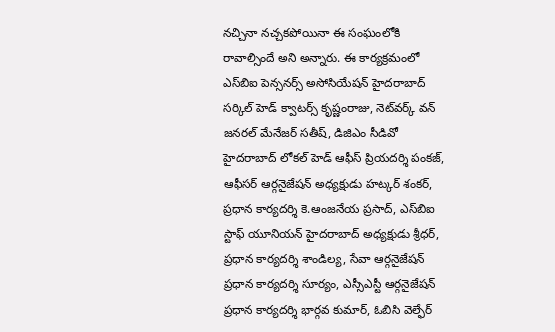నచ్చినా నచ్చకపోయినా ఈ సంఘంలోకి రావాల్సిందే అని అన్నారు. ఈ కార్య‌క్ర‌మంలో ఎస్‌బిఐ పెన్స‌న‌ర్స్ అసోసియేష‌న్ హైద‌రాబాద్ స‌ర్కిల్‌ హెడ్ క్వాట‌ర్స్ కృష్ణంరాజు, నెట్‌వ‌ర్క్ వ‌న్ జ‌న‌ర‌ల్ మేనేజ‌ర్‌ స‌తీష్, డిజిఎం సీడివో హైద‌రాబాద్ లోక‌ల్ హెడ్ ఆఫీస్ ప్రియ‌ద‌ర్శి పంక‌జ్‌, ఆఫీస‌ర్ ఆర్గ‌నైజేష‌న్ అధ్య‌క్షుడు హ‌ట్క‌ర్ శంక‌ర్‌, ప్ర‌ధాన కార్య‌ద‌ర్శి కె.ఆంజ‌నేయ ప్ర‌సాద్‌, ఎస్‌బిఐ స్టాఫ్ యూనియ‌న్ హైద‌రాబాద్ అధ్య‌క్షుడు శ్రీధ‌ర్‌, ప్ర‌ధాన కార్య‌ద‌ర్శి శాండిల్య‌, సేవా ఆర్గ‌నైజేష‌న్ ప్ర‌ధాన కార్య‌ద‌ర్శి సూర్యం, ఎస్సీఎస్టీ ఆర్గ‌నైజేష‌న్ ప్ర‌ధాన కార్య‌ద‌ర్శి భార్గ‌వ కుమార్‌, ఓబిసి వెల్ఫేర్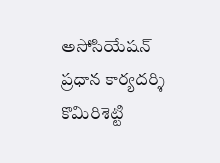అసోసియేష‌న్ ప్ర‌ధాన కార్య‌ద‌ర్శి కొమిరిశెట్టి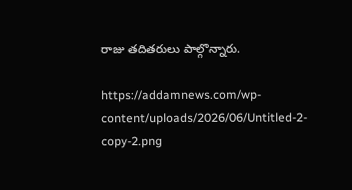రాజు త‌దిత‌రులు పాల్గొన్నారు.

https://addamnews.com/wp-content/uploads/2026/06/Untitled-2-copy-2.png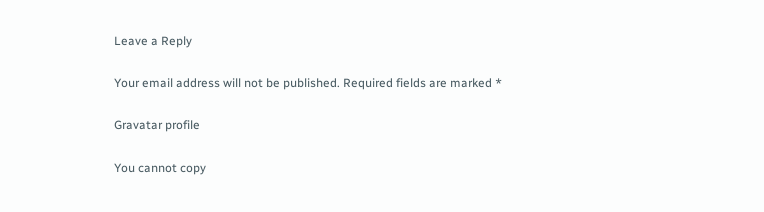Leave a Reply

Your email address will not be published. Required fields are marked *

Gravatar profile

You cannot copy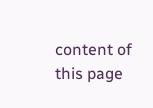content of this page